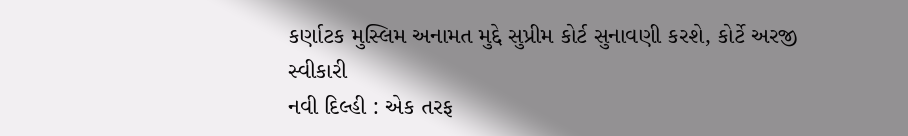કર્ણાટક મુસ્લિમ અનામત મુદ્દે સુપ્રીમ કોર્ટ સુનાવણી કરશે, કોર્ટે અરજી સ્વીકારી
નવી દિલ્હી : એક તરફ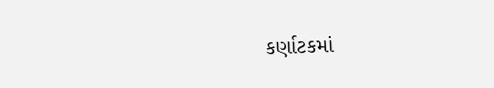કર્ણાટકમાં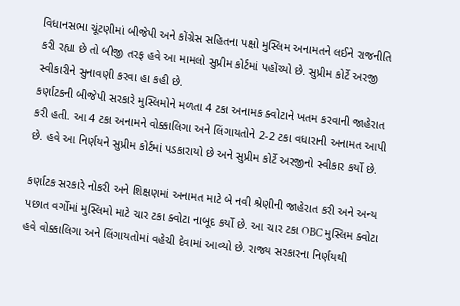વિધાનસભા ચૂંટણીમાં બીજેપી અને કોંગ્રેસ સહિતના પક્ષો મુસ્લિમ અનામતને લઈને રાજનીતિ કરી રહ્યા છે તો બીજી તરફ હવે આ મામલો સુપ્રીમ કોર્ટમાં પહોંચ્યો છે. સુપ્રીમ કોર્ટે અરજી સ્વીકારીને સુનાવણી કરવા હા કહી છે.
કર્ણાટકની બીજેપી સરકારે મુસ્લિમોને મળતા 4 ટકા અનામક ક્વોટાને ખતમ કરવાની જાહેરાત કરી હતી. આ 4 ટકા અનામને વોક્કાલિગા અને લિંગાયતોને 2-2 ટકા વધારાની અનામત આપી છે. હવે આ નિર્ણયને સુપ્રીમ કોર્ટમાં પડકારાયો છે અને સુપ્રીમ કોર્ટે અરજીનો સ્વીકાર કર્યો છે.

કર્ણાટક સરકારે નોકરી અને શિક્ષણમાં અનામત માટે બે નવી શ્રેણીની જાહેરાત કરી અને અન્ય પછાત વર્ગોમાં મુસ્લિમો માટે ચાર ટકા ક્વોટા નાબૂદ કર્યો છે. આ ચાર ટકા OBC મુસ્લિમ ક્વોટા હવે વોક્કાલિગા અને લિંગાયતોમાં વહેચી દેવામાં આવ્યો છે. રાજ્ય સરકારના નિર્ણયથી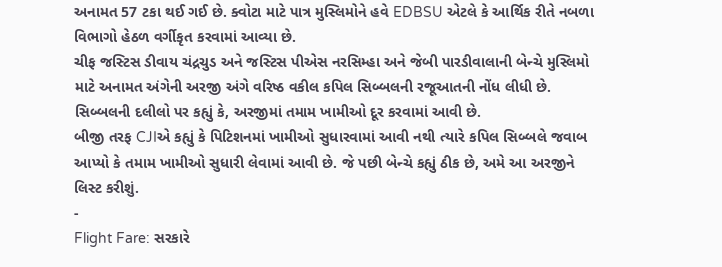અનામત 57 ટકા થઈ ગઈ છે. ક્વોટા માટે પાત્ર મુસ્લિમોને હવે EDBSU એટલે કે આર્થિક રીતે નબળા વિભાગો હેઠળ વર્ગીકૃત કરવામાં આવ્યા છે.
ચીફ જસ્ટિસ ડીવાય ચંદ્રચુડ અને જસ્ટિસ પીએસ નરસિમ્હા અને જેબી પારડીવાલાની બેન્ચે મુસ્લિમો માટે અનામત અંગેની અરજી અંગે વરિષ્ઠ વકીલ કપિલ સિબ્બલની રજૂઆતની નોંધ લીધી છે. સિબ્બલની દલીલો પર કહ્યું કે, અરજીમાં તમામ ખામીઓ દૂર કરવામાં આવી છે.
બીજી તરફ CJIએ કહ્યું કે પિટિશનમાં ખામીઓ સુધારવામાં આવી નથી ત્યારે કપિલ સિબ્બલે જવાબ આપ્યો કે તમામ ખામીઓ સુધારી લેવામાં આવી છે. જે પછી બેન્ચે કહ્યું ઠીક છે, અમે આ અરજીને લિસ્ટ કરીશું.
-
Flight Fare: સરકારે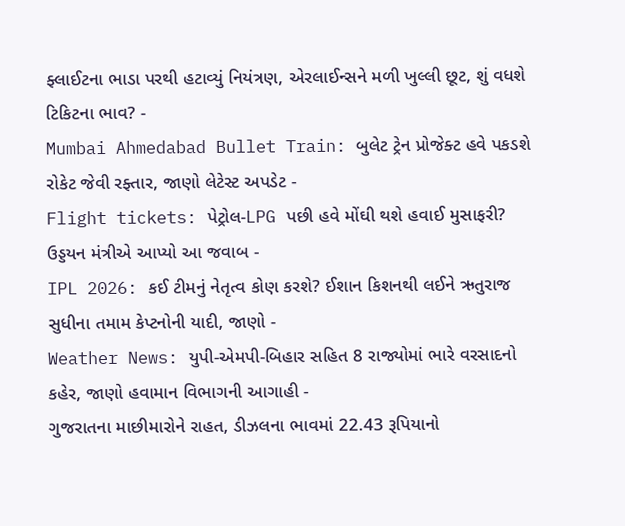ફ્લાઈટના ભાડા પરથી હટાવ્યું નિયંત્રણ, એરલાઈન્સને મળી ખુલ્લી છૂટ, શું વધશે ટિકિટના ભાવ? -
Mumbai Ahmedabad Bullet Train: બુલેટ ટ્રેન પ્રોજેક્ટ હવે પકડશે રોકેટ જેવી રફ્તાર, જાણો લેટેસ્ટ અપડેટ -
Flight tickets: પેટ્રોલ-LPG પછી હવે મોંઘી થશે હવાઈ મુસાફરી? ઉડ્ડયન મંત્રીએ આપ્યો આ જવાબ -
IPL 2026: કઈ ટીમનું નેતૃત્વ કોણ કરશે? ઈશાન કિશનથી લઈને ઋતુરાજ સુધીના તમામ કેપ્ટનોની યાદી, જાણો -
Weather News: યુપી-એમપી-બિહાર સહિત 8 રાજ્યોમાં ભારે વરસાદનો કહેર, જાણો હવામાન વિભાગની આગાહી -
ગુજરાતના માછીમારોને રાહત, ડીઝલના ભાવમાં 22.43 રૂપિયાનો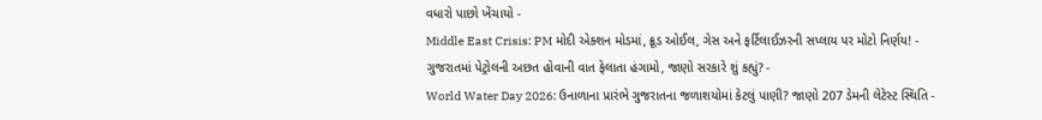વધારો પાછો ખેંચાયો -
Middle East Crisis: PM મોદી એક્શન મોડમાં, ક્રૂડ ઓઈલ, ગેસ અને ફર્ટિલાઈઝરની સપ્લાય પર મોટો નિર્ણય! -
ગુજરાતમાં પેટ્રોલની અછત હોવાની વાત ફેલાતા હંગામો, જાણો સરકારે શું કહ્યું? -
World Water Day 2026: ઉનાળાના પ્રારંભે ગુજરાતના જળાશયોમાં કેટલું પાણી? જાણો 207 ડેમની લેટેસ્ટ સ્થિતિ -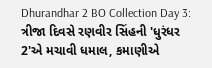Dhurandhar 2 BO Collection Day 3: ત્રીજા દિવસે રણવીર સિંહની 'ધુરંધર 2'એ મચાવી ધમાલ, કમાણીએ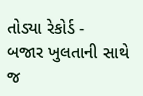તોડ્યા રેકોર્ડ -
બજાર ખુલતાની સાથે જ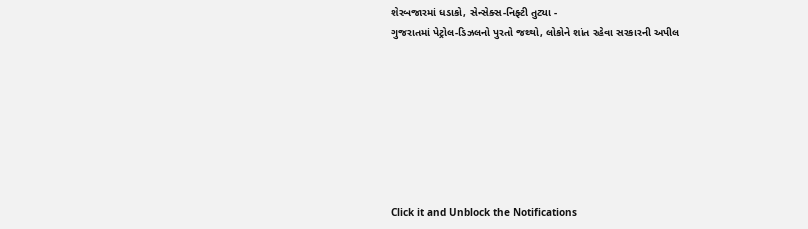શેરબજારમાં ધડાકો, સેન્સેક્સ-નિફ્ટી તુટ્યા -
ગુજરાતમાં પેટ્રોલ-ડિઝલનો પુરતો જથ્થો, લોકોને શાંત રહેવા સરકારની અપીલ








Click it and Unblock the Notifications